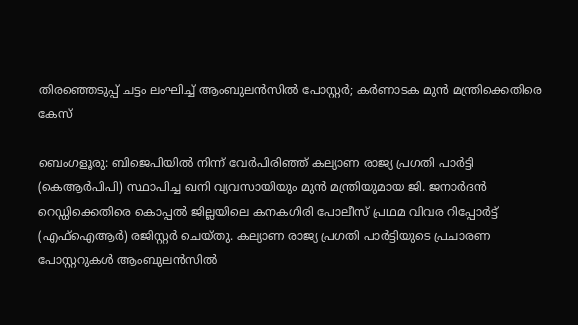തിരഞ്ഞെടുപ്പ് ചട്ടം ലംഘിച്ച് ആംബുലൻസിൽ പോസ്റ്റർ; കർണാടക മുൻ മന്ത്രിക്കെതിരെ കേസ്

ബെംഗളൂരു: ബിജെപിയിൽ നിന്ന് വേർപിരിഞ്ഞ് കല്യാണ രാജ്യ പ്രഗതി പാർട്ടി (കെആർപിപി) സ്ഥാപിച്ച ഖനി വ്യവസായിയും മുൻ മന്ത്രിയുമായ ജി. ജനാർദൻ റെഡ്ഡിക്കെതിരെ കൊപ്പൽ ജില്ലയിലെ കനകഗിരി പോലീസ് പ്രഥമ വിവര റിപ്പോർട്ട് (എഫ്‌ഐആർ) രജിസ്റ്റർ ചെയ്തു. കല്യാണ രാജ്യ പ്രഗതി പാർട്ടിയുടെ പ്രചാരണ പോസ്റ്ററുകൾ ആംബുലൻസിൽ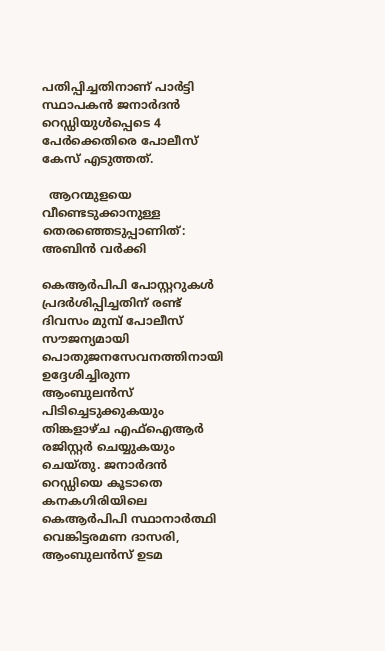പതിപ്പിച്ചതിനാണ് പാർട്ടി സ്ഥാപകൻ ജനാർദൻ റെഡ്ഡിയുൾപ്പെടെ 4 പേർക്കെതിരെ പോലീസ് കേസ് എടുത്തത്.

  ആറന്മുളയെ വീണ്ടെടുക്കാനുള്ള തെരഞ്ഞെടുപ്പാണിത്: അബിൻ വർക്കി

കെആർപിപി പോസ്റ്ററുകൾ പ്രദർശിപ്പിച്ചതിന് രണ്ട് ദിവസം മുമ്പ് പോലീസ് സൗജന്യമായി പൊതുജനസേവനത്തിനായി ഉദ്ദേശിച്ചിരുന്ന ആംബുലൻസ് പിടിച്ചെടുക്കുകയും തിങ്കളാഴ്ച എഫ്‌ഐആർ രജിസ്റ്റർ ചെയ്യുകയും ചെയ്തു. ജനാർദൻ റെഡ്ഡിയെ കൂടാതെ കനകഗിരിയിലെ കെആർപിപി സ്ഥാനാർത്ഥി വെങ്കിട്ടരമണ ദാസരി, ആംബുലൻസ് ഉടമ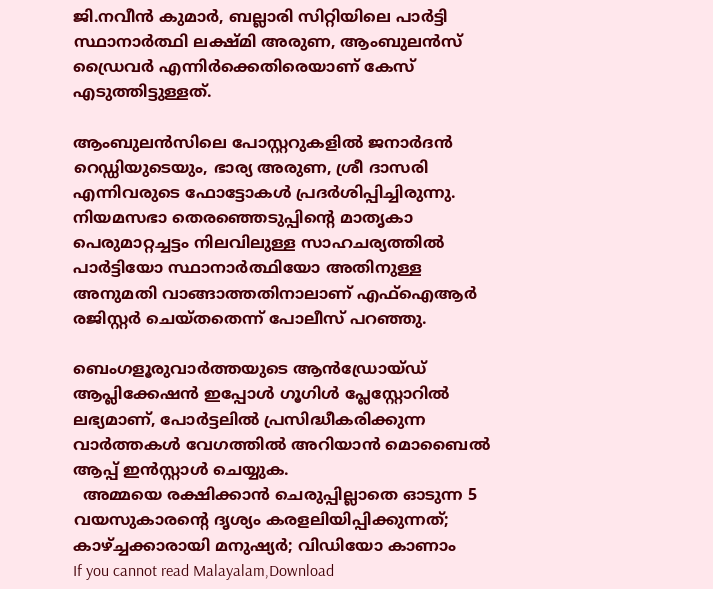ജി.നവീൻ കുമാർ, ബല്ലാരി സിറ്റിയിലെ പാർട്ടി സ്ഥാനാർത്ഥി ലക്ഷ്മി അരുണ, ആംബുലൻസ് ഡ്രൈവർ എന്നിർക്കെതിരെയാണ് കേസ് എടുത്തിട്ടുള്ളത്.

ആംബുലൻസിലെ പോസ്റ്ററുകളിൽ ജനാർദൻ റെഡ്ഡിയുടെയും, ഭാര്യ അരുണ, ശ്രീ ദാസരി എന്നിവരുടെ ഫോട്ടോകൾ പ്രദർശിപ്പിച്ചിരുന്നു.
നിയമസഭാ തെരഞ്ഞെടുപ്പിന്റെ മാതൃകാ പെരുമാറ്റച്ചട്ടം നിലവിലുള്ള സാഹചര്യത്തിൽ പാർട്ടിയോ സ്ഥാനാർത്ഥിയോ അതിനുള്ള അനുമതി വാങ്ങാത്തതിനാലാണ് എഫ്‌ഐആർ രജിസ്റ്റർ ചെയ്തതെന്ന് പോലീസ് പറഞ്ഞു.

ബെംഗളൂരുവാർത്തയുടെ ആൻഡ്രോയ്ഡ് ആപ്ലിക്കേഷൻ ഇപ്പോൾ ഗൂഗിൾ പ്ലേസ്റ്റോറിൽ ലഭ്യമാണ്, പോർട്ടലിൽ പ്രസിദ്ധീകരിക്കുന്ന വാർത്തകൾ വേഗത്തിൽ അറിയാൻ മൊബൈൽ ആപ്പ് ഇൻസ്റ്റാൾ ചെയ്യുക.
  അമ്മയെ രക്ഷിക്കാൻ ചെരുപ്പില്ലാതെ ഓടുന്ന 5 വയസുകാരന്റെ ദൃശ്യം കരളലിയിപ്പിക്കുന്നത്; കാഴ്ച്ചക്കാരായി മനുഷ്യർ; വിഡിയോ കാണാം
If you cannot read Malayalam,Download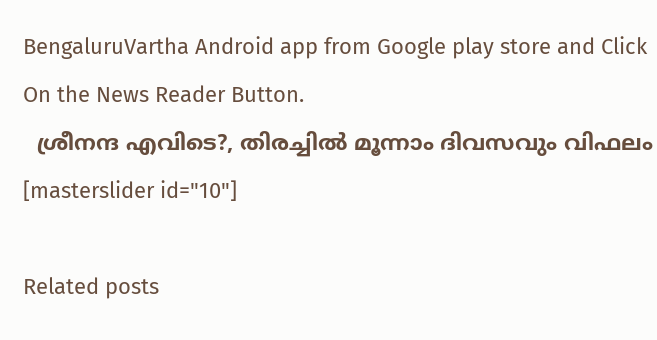BengaluruVartha Android app from Google play store and Click On the News Reader Button.
  ശ്രീനന്ദ എവിടെ?, തിരച്ചിൽ മൂന്നാം ദിവസവും വിഫലം
[masterslider id="10"]

Related posts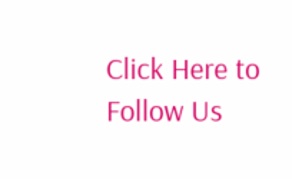Click Here to Follow Us